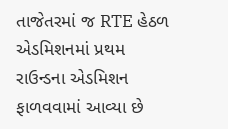તાજેતરમાં જ RTE હેઠળ એડમિશનમાં પ્રથમ રાઉન્ડના એડમિશન ફાળવવામાં આવ્યા છે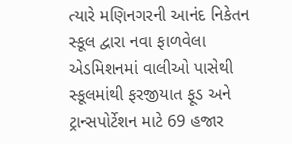ત્યારે મણિનગરની આનંદ નિકેતન સ્કૂલ દ્વારા નવા ફાળવેલા એડમિશનમાં વાલીઓ પાસેથી સ્કૂલમાંથી ફરજીયાત ફૂડ અને ટ્રાન્સપોર્ટેશન માટે 69 હજાર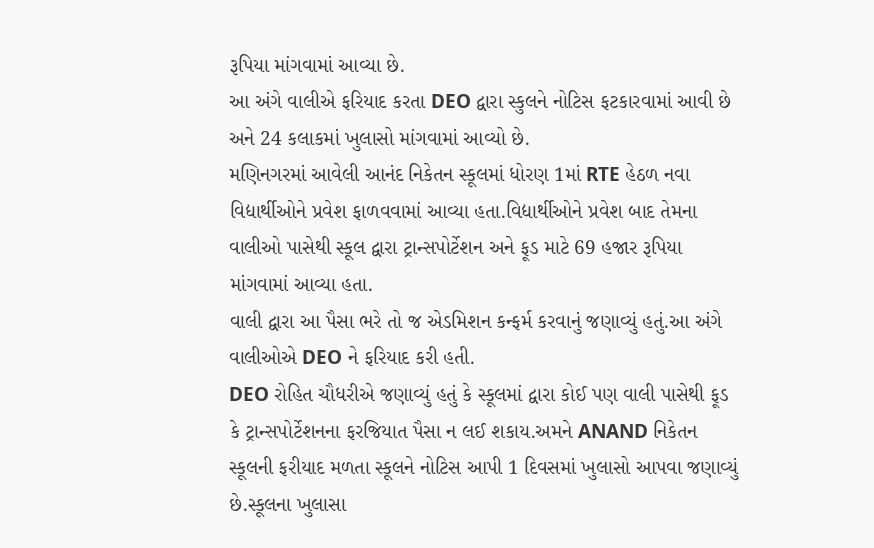રૂપિયા માંગવામાં આવ્યા છે.
આ અંગે વાલીએ ફરિયાદ કરતા DEO દ્વારા સ્કુલને નોટિસ ફટકારવામાં આવી છે અને 24 કલાકમાં ખુલાસો માંગવામાં આવ્યો છે.
મણિનગરમાં આવેલી આનંદ નિકેતન સ્કૂલમાં ધોરણ 1માં RTE હેઠળ નવા વિદ્યાર્થીઓને પ્રવેશ ફાળવવામાં આવ્યા હતા.વિદ્યાર્થીઓને પ્રવેશ બાદ તેમના વાલીઓ પાસેથી સ્કૂલ દ્વારા ટ્રાન્સપોર્ટેશન અને ફૂડ માટે 69 હજાર રૂપિયા માંગવામાં આવ્યા હતા.
વાલી દ્વારા આ પૈસા ભરે તો જ એડમિશન કન્ફર્મ કરવાનું જણાવ્યું હતું.આ અંગે વાલીઓએ DEO ને ફરિયાદ કરી હતી.
DEO રોહિત ચૌધરીએ જણાવ્યું હતું કે સ્કૂલમાં દ્વારા કોઈ પણ વાલી પાસેથી ફૂડ કે ટ્રાન્સપોર્ટેશનના ફરજિયાત પૈસા ન લઈ શકાય.અમને ANAND નિકેતન સ્કૂલની ફરીયાદ મળતા સ્કૂલને નોટિસ આપી 1 દિવસમાં ખુલાસો આપવા જણાવ્યું છે.સ્કૂલના ખુલાસા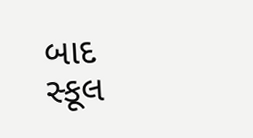બાદ સ્કૂલ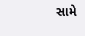સામે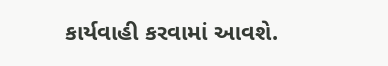કાર્યવાહી કરવામાં આવશે.